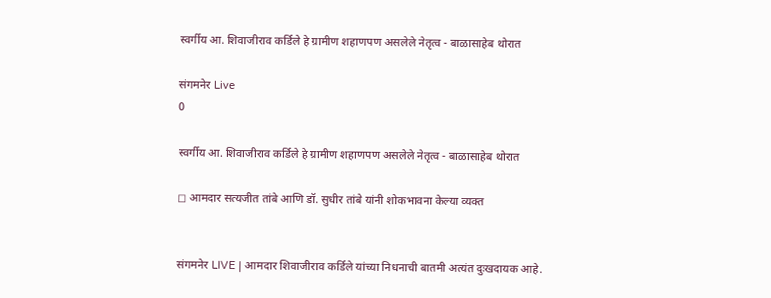स्वर्गीय आ. शिवाजीराव कर्डिले हे ग्रामीण शहाणपण असलेले नेतृत्व - बाळासाहेब थोरात

संगमनेर Live
0

स्वर्गीय आ. शिवाजीराव कर्डिले हे ग्रामीण शहाणपण असलेले नेतृत्व - बाळासाहेब थोरात

◻ आमदार सत्यजीत तांबे आणि डॉ. सुधीर तांबे यांनी शोकभावना केल्या व्यक्त


संगमनेर LIVE | आमदार शिवाजीराव कर्डिले यांच्या निधनाची बातमी अत्यंत दुःखदायक आहे.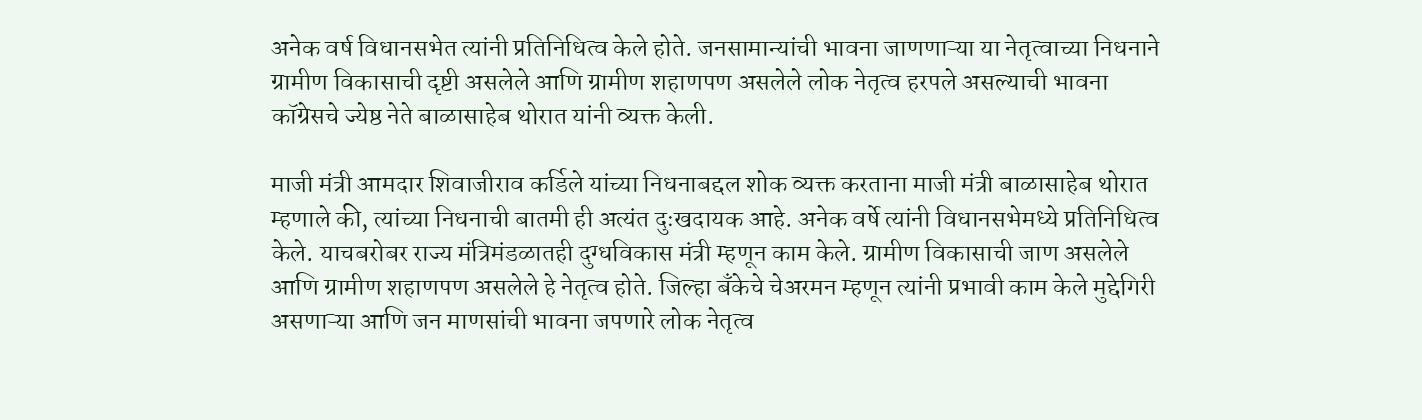अनेक वर्ष विधानसभेत त्यांनी प्रतिनिधित्व केले होते. जनसामान्यांची भावना जाणणाऱ्या या नेतृत्वाच्या निधनाने ग्रामीण विकासाची दृष्टी असलेले आणि ग्रामीण शहाणपण असलेले लोक नेतृत्व हरपले असल्याची भावना कॉग्रेसचे ज्येष्ठ नेते बाळासाहेब थोरात यांनी व्यक्त केली.

माजी मंत्री आमदार शिवाजीराव कर्डिले यांच्या निधनाबद्दल शोक व्यक्त करताना माजी मंत्री बाळासाहेब थोरात म्हणाले की, त्यांच्या निधनाची बातमी ही अत्यंत दुःखदायक आहे. अनेक वर्षे त्यांनी विधानसभेमध्ये प्रतिनिधित्व केले. याचबरोबर राज्य मंत्रिमंडळातही दुग्धविकास मंत्री म्हणून काम केले. ग्रामीण विकासाची जाण असलेले आणि ग्रामीण शहाणपण असलेले हे नेतृत्व होते. जिल्हा बँकेचे चेअरमन म्हणून त्यांनी प्रभावी काम केले मुद्देगिरी असणाऱ्या आणि जन माणसांची भावना जपणारे लोक नेतृत्व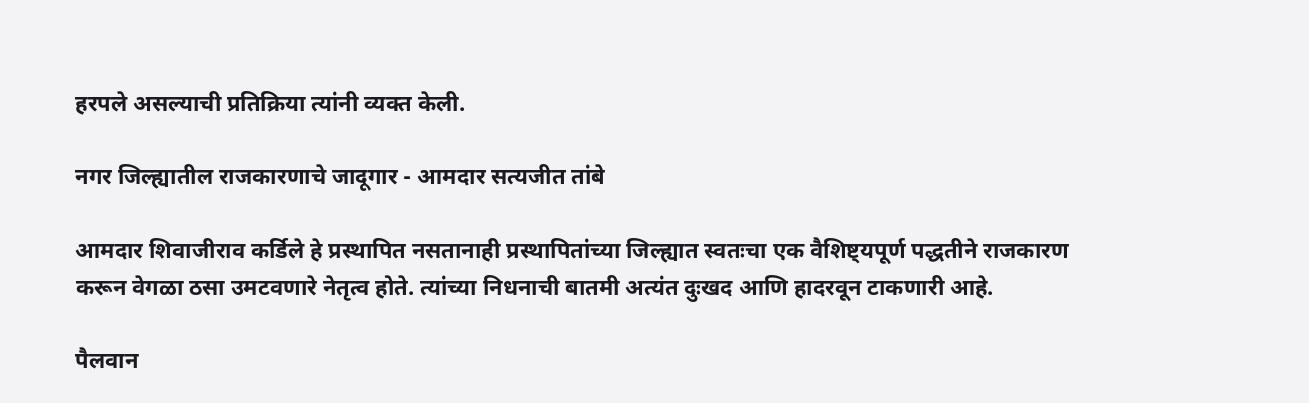हरपले असल्याची प्रतिक्रिया त्यांनी व्यक्त केली.

नगर जिल्ह्यातील राजकारणाचे जादूगार - आमदार सत्यजीत तांबे

आमदार शिवाजीराव कर्डिले हे प्रस्थापित नसतानाही प्रस्थापितांच्या जिल्ह्यात स्वतःचा एक वैशिष्ट्यपूर्ण पद्धतीने राजकारण करून वेगळा ठसा उमटवणारे नेतृत्व होते. त्यांच्या निधनाची बातमी अत्यंत दुःखद आणि हादरवून टाकणारी आहे.

पैलवान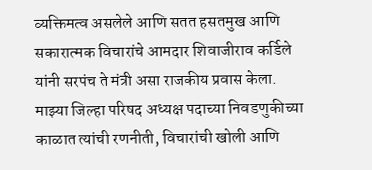व्यक्तिमत्व असलेले आणि सतत हसतमुख आणि सकारात्मक विचारांचे आमदार शिवाजीराव कर्डिले यांनी सरपंच ते मंत्री असा राजकीय प्रवास केला. माझ्या जिल्हा परिषद अध्यक्ष पदाच्या निवडणुकीच्या काळात त्यांची रणनीती, विचारांची खोली आणि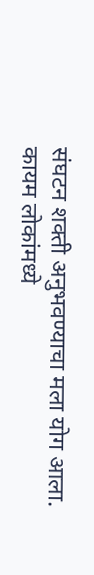संघटन शक्ती अनुभवण्याचा मला योग आला. कायम लोकांमध्ये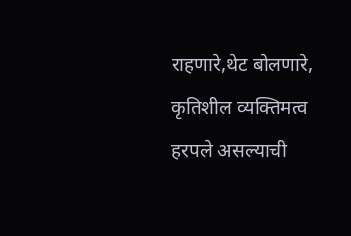राहणारे,थेट बोलणारे, कृतिशील व्यक्तिमत्व हरपले असल्याची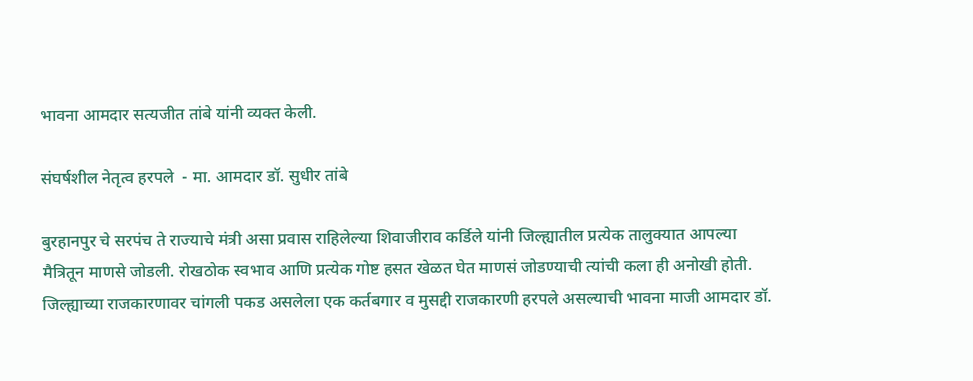भावना आमदार सत्यजीत तांबे यांनी व्यक्त केली.

संघर्षशील नेतृत्व हरपले  - मा. आमदार डॉ. सुधीर तांबे

बुरहानपुर चे सरपंच ते राज्याचे मंत्री असा प्रवास राहिलेल्या शिवाजीराव कर्डिले यांनी जिल्ह्यातील प्रत्येक तालुक्यात आपल्या मैत्रितून माणसे जोडली. रोखठोक स्वभाव आणि प्रत्येक गोष्ट हसत खेळत घेत माणसं जोडण्याची त्यांची कला ही अनोखी होती. जिल्ह्याच्या राजकारणावर चांगली पकड असलेला एक कर्तबगार व मुसद्दी राजकारणी हरपले असल्याची भावना माजी आमदार डॉ.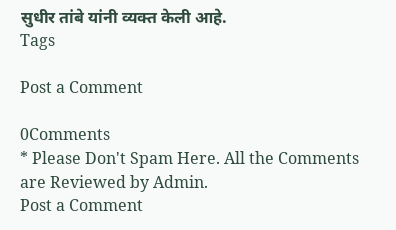सुधीर तांबे यांनी व्यक्त केली आहे.
Tags

Post a Comment

0Comments
* Please Don't Spam Here. All the Comments are Reviewed by Admin.
Post a Comment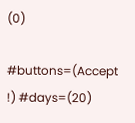(0)

#buttons=(Accept !) #days=(20)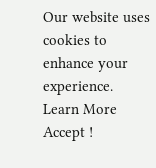Our website uses cookies to enhance your experience. Learn More
Accept !